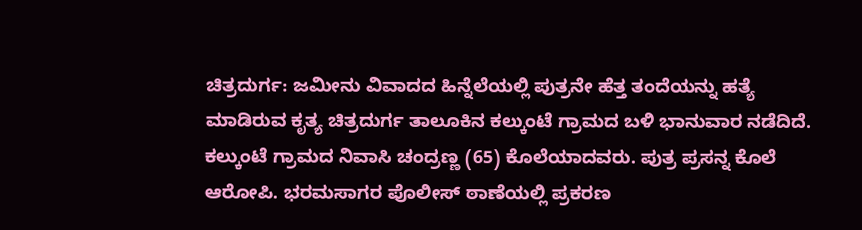ಚಿತ್ರದುರ್ಗ: ಜಮೀನು ವಿವಾದದ ಹಿನ್ನೆಲೆಯಲ್ಲಿ ಪುತ್ರನೇ ಹೆತ್ತ ತಂದೆಯನ್ನು ಹತ್ಯೆ ಮಾಡಿರುವ ಕೃತ್ಯ ಚಿತ್ರದುರ್ಗ ತಾಲೂಕಿನ ಕಲ್ಕುಂಟೆ ಗ್ರಾಮದ ಬಳಿ ಭಾನುವಾರ ನಡೆದಿದೆ.
ಕಲ್ಕುಂಟೆ ಗ್ರಾಮದ ನಿವಾಸಿ ಚಂದ್ರಣ್ಣ (65) ಕೊಲೆಯಾದವರು. ಪುತ್ರ ಪ್ರಸನ್ನ ಕೊಲೆ ಆರೋಪಿ. ಭರಮಸಾಗರ ಪೊಲೀಸ್ ಠಾಣೆಯಲ್ಲಿ ಪ್ರಕರಣ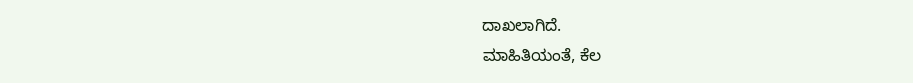ದಾಖಲಾಗಿದೆ.
ಮಾಹಿತಿಯಂತೆ, ಕೆಲ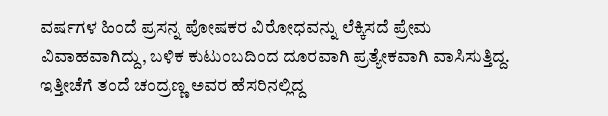ವರ್ಷಗಳ ಹಿಂದೆ ಪ್ರಸನ್ನ ಪೋಷಕರ ವಿರೋಧವನ್ನು ಲೆಕ್ಕಿಸದೆ ಪ್ರೇಮ ವಿವಾಹವಾಗಿದ್ದು, ಬಳಿಕ ಕುಟುಂಬದಿಂದ ದೂರವಾಗಿ ಪ್ರತ್ಯೇಕವಾಗಿ ವಾಸಿಸುತ್ತಿದ್ದ. ಇತ್ತೀಚೆಗೆ ತಂದೆ ಚಂದ್ರಣ್ಣ ಅವರ ಹೆಸರಿನಲ್ಲಿದ್ದ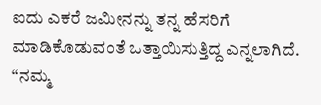ಐದು ಎಕರೆ ಜಮೀನನ್ನು ತನ್ನ ಹೆಸರಿಗೆ ಮಾಡಿಕೊಡುವಂತೆ ಒತ್ತಾಯಿಸುತ್ತಿದ್ದ ಎನ್ನಲಾಗಿದೆ.
“ನಮ್ಮ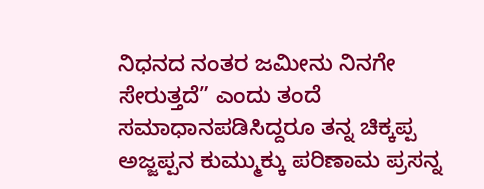ನಿಧನದ ನಂತರ ಜಮೀನು ನಿನಗೇ ಸೇರುತ್ತದೆ” ಎಂದು ತಂದೆ ಸಮಾಧಾನಪಡಿಸಿದ್ದರೂ ತನ್ನ ಚಿಕ್ಕಪ್ಪ ಅಜ್ಜಪ್ಪನ ಕುಮ್ಮುಕ್ಕು ಪರಿಣಾಮ ಪ್ರಸನ್ನ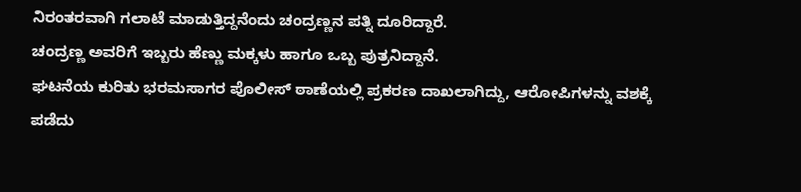ನಿರಂತರವಾಗಿ ಗಲಾಟೆ ಮಾಡುತ್ತಿದ್ದನೆಂದು ಚಂದ್ರಣ್ಣನ ಪತ್ನಿ ದೂರಿದ್ದಾರೆ.
ಚಂದ್ರಣ್ಣ ಅವರಿಗೆ ಇಬ್ಬರು ಹೆಣ್ಣು ಮಕ್ಕಳು ಹಾಗೂ ಒಬ್ಬ ಪುತ್ರನಿದ್ದಾನೆ.
ಘಟನೆಯ ಕುರಿತು ಭರಮಸಾಗರ ಪೊಲೀಸ್ ಠಾಣೆಯಲ್ಲಿ ಪ್ರಕರಣ ದಾಖಲಾಗಿದ್ದು, ಆರೋಪಿಗಳನ್ನು ವಶಕ್ಕೆ ಪಡೆದು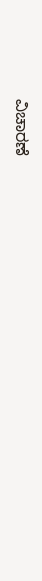ವಿಚಾರಣೆ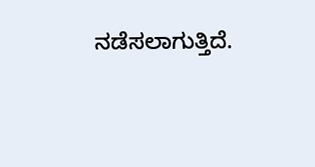ನಡೆಸಲಾಗುತ್ತಿದೆ.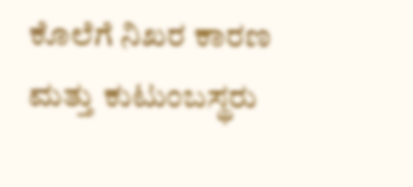ಕೊಲೆಗೆ ನಿಖರ ಕಾರಣ ಮತ್ತು ಕುಟುಂಬಸ್ಥರು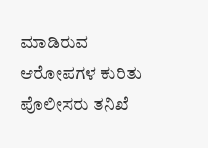ಮಾಡಿರುವ ಆರೋಪಗಳ ಕುರಿತು ಪೊಲೀಸರು ತನಿಖೆ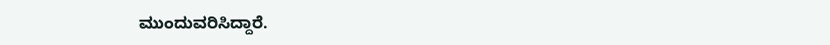ಮುಂದುವರಿಸಿದ್ದಾರೆ.